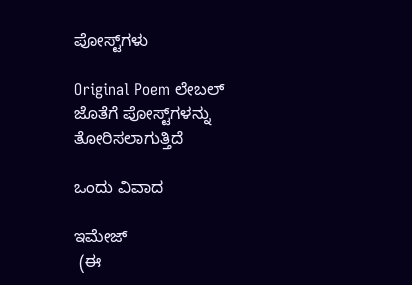ಪೋಸ್ಟ್‌ಗಳು

Original Poem ಲೇಬಲ್ ಜೊತೆಗೆ ಪೋಸ್ಟ್‌ಗಳನ್ನು ತೋರಿಸಲಾಗುತ್ತಿದೆ

ಒಂದು ವಿವಾದ

ಇಮೇಜ್
 (ಈ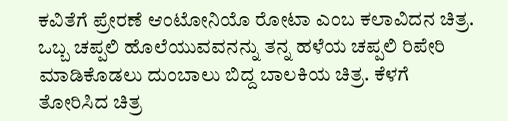ಕವಿತೆಗೆ ಪ್ರೇರಣೆ ಆಂಟೋನಿಯೊ ರೋಟಾ ಎಂಬ ಕಲಾವಿದನ ಚಿತ್ರ. ಒಬ್ಬ ಚಪ್ಪಲಿ ಹೊಲೆಯುವವನನ್ನು ತನ್ನ ಹಳೆಯ ಚಪ್ಪಲಿ ರಿಪೇರಿ ಮಾಡಿಕೊಡಲು ದುಂಬಾಲು ಬಿದ್ದ ಬಾಲಕಿಯ ಚಿತ್ರ. ಕೆಳಗೆ ತೋರಿಸಿದ ಚಿತ್ರ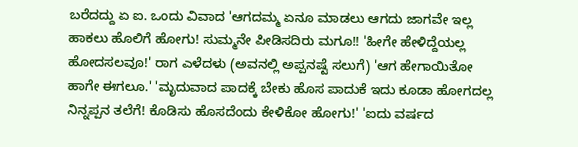ಬರೆದದ್ದು ಏ ಐ. ಒಂದು ವಿವಾದ 'ಆಗದಮ್ಮ ಏನೂ ಮಾಡಲು ಆಗದು ಜಾಗವೇ ಇಲ್ಲ ಹಾಕಲು ಹೊಲಿಗೆ ಹೋಗು! ಸುಮ್ಮನೇ ಪೀಡಿಸದಿರು ಮಗೂ!! 'ಹೀಗೇ ಹೇಳಿದ್ದೆಯಲ್ಲ ಹೋದಸಲವೂ!' ರಾಗ ಎಳೆದಳು (ಅವನಲ್ಲಿ ಅಪ್ಪನಷ್ಟೆ ಸಲುಗೆ) 'ಆಗ ಹೇಗಾಯಿತೋ ಹಾಗೇ ಈಗಲೂ.' 'ಮೃದುವಾದ ಪಾದಕ್ಕೆ ಬೇಕು ಹೊಸ ಪಾದುಕೆ ಇದು ಕೂಡಾ ಹೋಗದಲ್ಲ ನಿನ್ನಪ್ಪನ ತಲೆಗೆ! ಕೊಡಿಸು ಹೊಸದೆಂದು ಕೇಳಿಕೋ ಹೋಗು!' 'ಐದು ವರ್ಷದ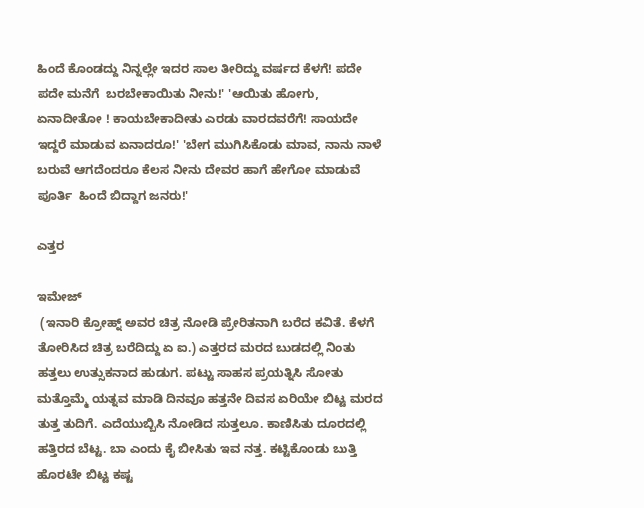ಹಿಂದೆ ಕೊಂಡದ್ದು ನಿನ್ನಲ್ಲೇ ಇದರ ಸಾಲ ತೀರಿದ್ದು ವರ್ಷದ ಕೆಳಗೆ! ಪದೇ ಪದೇ ಮನೆಗೆ  ಬರಬೇಕಾಯಿತು ನೀನು!' 'ಆಯಿತು ಹೋಗು, ಏನಾದೀತೋ ! ಕಾಯಬೇಕಾದೀತು ಎರಡು ವಾರದವರೆಗೆ! ಸಾಯದೇ ಇದ್ದರೆ ಮಾಡುವ ಏನಾದರೂ!' 'ಬೇಗ ಮುಗಿಸಿಕೊಡು ಮಾವ, ನಾನು ನಾಳೆ ಬರುವೆ ಆಗದೆಂದರೂ ಕೆಲಸ ನೀನು ದೇವರ ಹಾಗೆ ಹೇಗೋ ಮಾಡುವೆ ಪೂರ್ತಿ  ಹಿಂದೆ ಬಿದ್ದಾಗ ಜನರು!'

ಎತ್ತರ

ಇಮೇಜ್
 (ಇನಾರಿ ಕ್ರೋಹ್ನ್ ಅವರ ಚಿತ್ರ ನೋಡಿ ಪ್ರೇರಿತನಾಗಿ ಬರೆದ ಕವಿತೆ. ಕೆಳಗೆ ತೋರಿಸಿದ ಚಿತ್ರ ಬರೆದಿದ್ದು ಏ ಐ.) ಎತ್ತರದ ಮರದ ಬುಡದಲ್ಲಿ ನಿಂತು ಹತ್ತಲು ಉತ್ಸುಕನಾದ ಹುಡುಗ. ಪಟ್ಟು ಸಾಹಸ ಪ್ರಯತ್ನಿಸಿ ಸೋತು  ಮತ್ತೊಮ್ಮೆ ಯತ್ನವ ಮಾಡಿ ದಿನವೂ ಹತ್ತನೇ ದಿವಸ ಏರಿಯೇ ಬಿಟ್ಟ ಮರದ ತುತ್ತ ತುದಿಗೆ. ಎದೆಯುಬ್ಬಿಸಿ ನೋಡಿದ ಸುತ್ತಲೂ. ಕಾಣಿಸಿತು ದೂರದಲ್ಲಿ ಹತ್ತಿರದ ಬೆಟ್ಟ. ಬಾ ಎಂದು ಕೈ ಬೀಸಿತು ಇವ ನತ್ತ. ಕಟ್ಟಿಕೊಂಡು ಬುತ್ತಿ ಹೊರಟೇ ಬಿಟ್ಟ ಕಷ್ಟ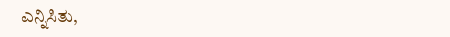ಎನ್ನಿಸಿತು,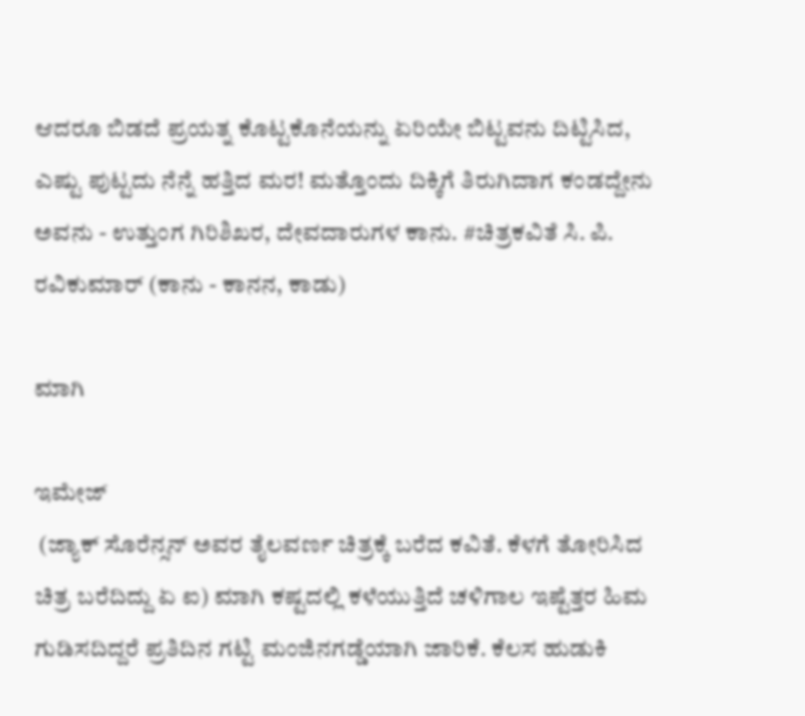ಆದರೂ ಬಿಡದೆ ಪ್ರಯತ್ನ ಕೊಟ್ಟಕೊನೆಯನ್ನು ಏರಿಯೇ ಬಿಟ್ಟವನು ದಿಟ್ಟಿಸಿದ, ಎಷ್ಟು ಪುಟ್ಟದು ನೆನ್ನೆ ಹತ್ತಿದ ಮರ! ಮತ್ತೊಂದು ದಿಕ್ಕಿಗೆ ತಿರುಗಿದಾಗ ಕಂಡದ್ದೇನು ಅವನು - ಉತ್ತುಂಗ ಗಿರಿಶಿಖರ, ದೇವದಾರುಗಳ ಕಾನು. #ಚಿತ್ರಕವಿತೆ ಸಿ. ಪಿ. ರವಿಕುಮಾರ್ (ಕಾನು - ಕಾನನ, ಕಾಡು)

ಮಾಗಿ

ಇಮೇಜ್
 (ಜ್ಯಾಕ್ ಸೊರೆನ್ಸನ್ ಅವರ ತೈಲವರ್ಣ ಚಿತ್ರಕ್ಕೆ ಬರೆದ ಕವಿತೆ. ಕೆಳಗೆ ತೋರಿಸಿದ ಚಿತ್ರ ಬರೆದಿದ್ದು ಏ ಐ) ಮಾಗಿ ಕಷ್ಟದಲ್ಲಿ ಕಳೆಯುತ್ತಿದೆ ಚಳಿಗಾಲ ಇಷ್ಟೆತ್ತರ ಹಿಮ ಗುಡಿಸದಿದ್ದರೆ ಪ್ರತಿದಿನ ಗಟ್ಟಿ ಮಂಜಿನಗಡ್ಡೆಯಾಗಿ ಜಾರಿಕೆ. ಕೆಲಸ ಹುಡುಕಿ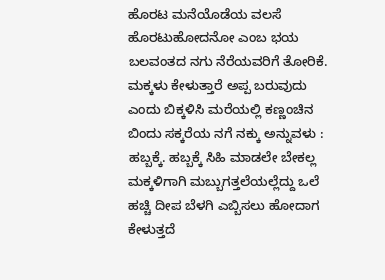ಹೊರಟ ಮನೆಯೊಡೆಯ ವಲಸೆ ಹೊರಟುಹೋದನೋ ಎಂಬ ಭಯ ಬಲವಂತದ ನಗು ನೆರೆಯವರಿಗೆ ತೋರಿಕೆ. ಮಕ್ಕಳು ಕೇಳುತ್ತಾರೆ ಅಪ್ಪ ಬರುವುದು ಎಂದು ಬಿಕ್ಕಳಿಸಿ ಮರೆಯಲ್ಲಿ ಕಣ್ಣಂಚಿನ ಬಿಂದು ಸಕ್ಕರೆಯ ನಗೆ ನಕ್ಕು ಅನ್ನುವಳು : ಹಬ್ಬಕ್ಕೆ. ಹಬ್ಬಕ್ಕೆ ಸಿಹಿ ಮಾಡಲೇ ಬೇಕಲ್ಲ ಮಕ್ಕಳಿಗಾಗಿ ಮಬ್ಬುಗತ್ತಲೆಯಲ್ಲೆದ್ದು ಒಲೆ ಹಚ್ಚಿ ದೀಪ ಬೆಳಗಿ ಎಬ್ಬಿಸಲು ಹೋದಾಗ ಕೇಳುತ್ತದೆ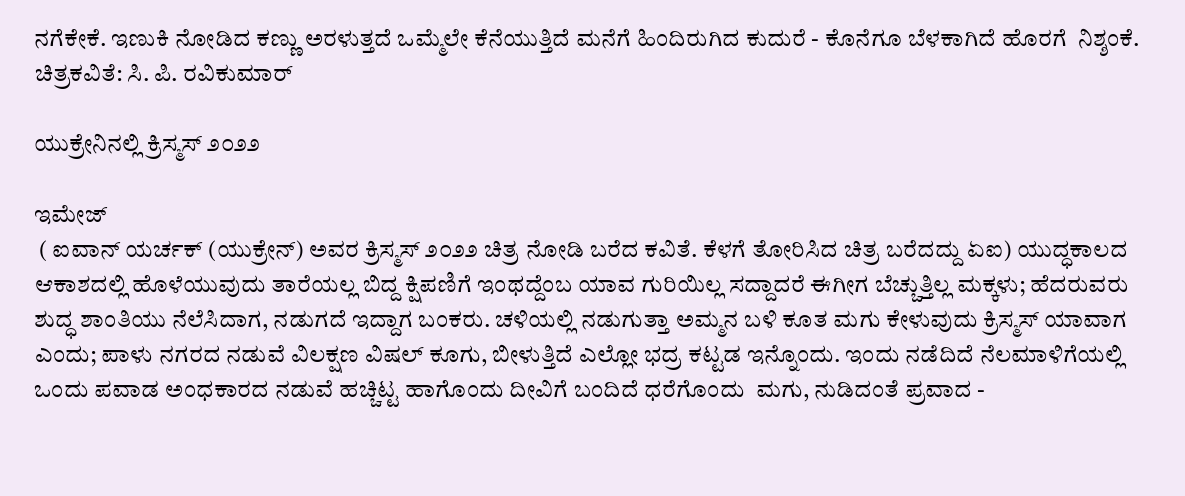ನಗೆಕೇಕೆ. ಇಣುಕಿ ನೋಡಿದ ಕಣ್ಣು ಅರಳುತ್ತದೆ ಒಮ್ಮೆಲೇ ಕೆನೆಯುತ್ತಿದೆ ಮನೆಗೆ ಹಿಂದಿರುಗಿದ ಕುದುರೆ - ಕೊನೆಗೂ ಬೆಳಕಾಗಿದೆ ಹೊರಗೆ  ನಿಶ್ಶಂಕೆ. ಚಿತ್ರಕವಿತೆ: ಸಿ. ಪಿ. ರವಿಕುಮಾರ್

ಯುಕ್ರೇನಿನಲ್ಲಿ ಕ್ರಿಸ್ಮಸ್ ೨೦೨೨

ಇಮೇಜ್
 ( ಐವಾನ್ ಯರ್ಚಕ್ (ಯುಕ್ರೇನ್) ಅವರ ಕ್ರಿಸ್ಮಸ್ ೨೦೨೨ ಚಿತ್ರ ನೋಡಿ ಬರೆದ ಕವಿತೆ. ಕೆಳಗೆ ತೋರಿಸಿದ ಚಿತ್ರ ಬರೆದದ್ದು ಏಐ) ಯುದ್ಧಕಾಲದ ಆಕಾಶದಲ್ಲಿ ಹೊಳೆಯುವುದು ತಾರೆಯಲ್ಲ ಬಿದ್ದ ಕ್ಷಿಪಣಿಗೆ ಇಂಥದ್ದೆಂಬ ಯಾವ ಗುರಿಯಿಲ್ಲ ಸದ್ದಾದರೆ ಈಗೀಗ ಬೆಚ್ಚುತ್ತಿಲ್ಲ ಮಕ್ಕಳು; ಹೆದರುವರು ಶುದ್ಧ ಶಾಂತಿಯು ನೆಲೆಸಿದಾಗ, ನಡುಗದೆ ಇದ್ದಾಗ ಬಂಕರು. ಚಳಿಯಲ್ಲಿ ನಡುಗುತ್ತಾ ಅಮ್ಮನ ಬಳಿ ಕೂತ ಮಗು ಕೇಳುವುದು ಕ್ರಿಸ್ಮಸ್ ಯಾವಾಗ ಎಂದು; ಪಾಳು ನಗರದ ನಡುವೆ ವಿಲಕ್ಷಣ ವಿಷಲ್ ಕೂಗು, ಬೀಳುತ್ತಿದೆ ಎಲ್ಲೋ ಭದ್ರ ಕಟ್ಟಡ ಇನ್ನೊಂದು. ಇಂದು ನಡೆದಿದೆ ನೆಲಮಾಳಿಗೆಯಲ್ಲಿ ಒಂದು ಪವಾಡ ಅಂಧಕಾರದ ನಡುವೆ ಹಚ್ಚಿಟ್ಟ ಹಾಗೊಂದು ದೀವಿಗೆ ಬಂದಿದೆ ಧರೆಗೊಂದು  ಮಗು, ನುಡಿದಂತೆ ಪ್ರವಾದ -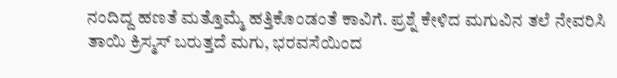ನಂದಿದ್ದ ಹಣತೆ ಮತ್ತೊಮ್ಮೆ ಹತ್ತಿಕೊಂಡಂತೆ ಕಾವಿಗೆ. ಪ್ರಶ್ನೆ ಕೇಳಿದ ಮಗುವಿನ ತಲೆ ನೇವರಿಸಿ ತಾಯಿ ಕ್ರಿಸ್ಮಸ್ ಬರುತ್ತದೆ ಮಗು, ಭರವಸೆಯಿಂದ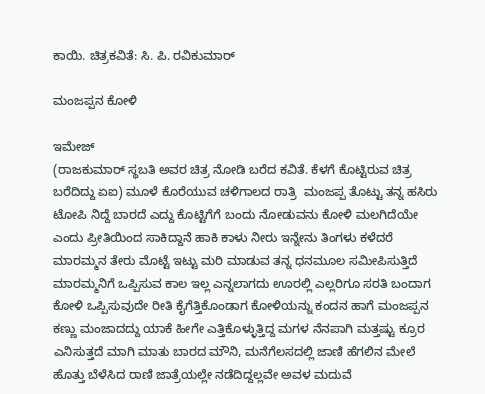ಕಾಯಿ. ಚಿತ್ರಕವಿತೆ: ಸಿ. ಪಿ. ರವಿಕುಮಾರ್

ಮಂಜಪ್ಪನ ಕೋಳಿ

ಇಮೇಜ್
(ರಾಜಕುಮಾರ್ ಸ್ಥಬತಿ ಅವರ ಚಿತ್ರ ನೋಡಿ ಬರೆದ ಕವಿತೆ. ಕೆಳಗೆ ಕೊಟ್ಟಿರುವ ಚಿತ್ರ ಬರೆದಿದ್ದು ಏಐ) ಮೂಳೆ ಕೊರೆಯುವ ಚಳಿಗಾಲದ ರಾತ್ರಿ  ಮಂಜಪ್ಪ ತೊಟ್ಟು ತನ್ನ ಹಸಿರು ಟೋಪಿ ನಿದ್ದೆ ಬಾರದೆ ಎದ್ದು ಕೊಟ್ಟಿಗೆಗೆ ಬಂದು ನೋಡುವನು ಕೋಳಿ ಮಲಗಿದೆಯೇ ಎಂದು ಪ್ರೀತಿಯಿಂದ ಸಾಕಿದ್ದಾನೆ ಹಾಕಿ ಕಾಳು ನೀರು ಇನ್ನೇನು ತಿಂಗಳು ಕಳೆದರೆ ಮಾರಮ್ಮನ ತೇರು ಮೊಟ್ಟೆ ಇಟ್ಟು ಮರಿ ಮಾಡುವ ತನ್ನ ಧನಮೂಲ ಸಮೀಪಿಸುತ್ತಿದೆ ಮಾರಮ್ಮನಿಗೆ ಒಪ್ಪಿಸುವ ಕಾಲ ಇಲ್ಲ ಎನ್ನಲಾಗದು ಊರಲ್ಲಿ ಎಲ್ಲರಿಗೂ ಸರತಿ ಬಂದಾಗ ಕೋಳಿ ಒಪ್ಪಿಸುವುದೇ ರೀತಿ ಕೈಗೆತ್ತಿಕೊಂಡಾಗ ಕೋಳಿಯನ್ನು ಕಂದನ ಹಾಗೆ ಮಂಜಪ್ಪನ ಕಣ್ಣು ಮಂಜಾದದ್ದು ಯಾಕೆ ಹೀಗೇ ಎತ್ತಿಕೊಳ್ಳುತ್ತಿದ್ದ ಮಗಳ ನೆನಪಾಗಿ ಮತ್ತಷ್ಟು ಕ್ರೂರ ಎನಿಸುತ್ತದೆ ಮಾಗಿ ಮಾತು ಬಾರದ ಮೌನಿ, ಮನೆಗೆಲಸದಲ್ಲಿ ಜಾಣಿ ಹೆಗಲಿನ ಮೇಲೆ ಹೊತ್ತು ಬೆಳೆಸಿದ ರಾಣಿ ಜಾತ್ರೆಯಲ್ಲೇ ನಡೆದಿದ್ದಲ್ಲವೇ ಅವಳ ಮದುವೆ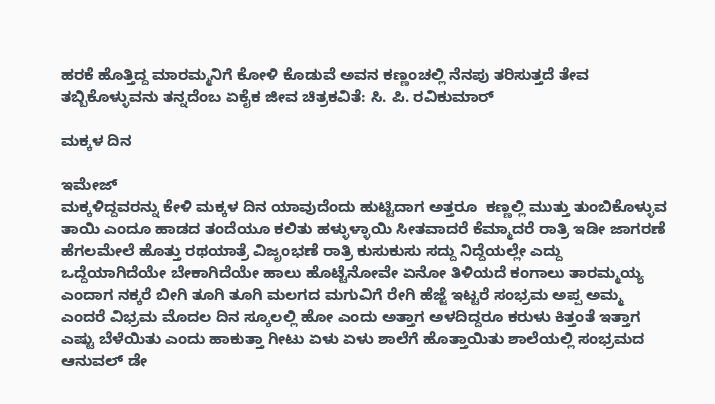ಹರಕೆ ಹೊತ್ತಿದ್ದ ಮಾರಮ್ಮನಿಗೆ ಕೋಳಿ ಕೊಡುವೆ ಅವನ ಕಣ್ಣಂಚಲ್ಲಿ ನೆನಪು ತರಿಸುತ್ತದೆ ತೇವ ತಬ್ಬಿಕೊಳ್ಳುವನು ತನ್ನದೆಂಬ ಏಕೈಕ ಜೀವ ಚಿತ್ರಕವಿತೆ: ಸಿ. ಪಿ. ರವಿಕುಮಾರ್

ಮಕ್ಕಳ ದಿನ

ಇಮೇಜ್
ಮಕ್ಕಳಿದ್ದವರನ್ನು ಕೇಳಿ ಮಕ್ಕಳ ದಿನ ಯಾವುದೆಂದು ಹುಟ್ಟಿದಾಗ ಅತ್ತರೂ  ಕಣ್ಣಲ್ಲಿ ಮುತ್ತು ತುಂಬಿಕೊಳ್ಳುವ ತಾಯಿ ಎಂದೂ ಹಾಡದ ತಂದೆಯೂ ಕಲಿತು ಹಳ್ಳುಳ್ಳಾಯಿ ಸೀತವಾದರೆ ಕೆಮ್ಮಾದರೆ ರಾತ್ರಿ ಇಡೀ ಜಾಗರಣೆ  ಹೆಗಲಮೇಲೆ ಹೊತ್ತು ರಥಯಾತ್ರೆ ವಿಜೃಂಭಣೆ ರಾತ್ರಿ ಕುಸುಕುಸು ಸದ್ದು ನಿದ್ದೆಯಲ್ಲೇ ಎದ್ದು ಒದ್ದೆಯಾಗಿದೆಯೇ ಬೇಕಾಗಿದೆಯೇ ಹಾಲು ಹೊಟ್ಟೆನೋವೇ ಏನೋ ತಿಳಿಯದೆ ಕಂಗಾಲು ತಾರಮ್ಮಯ್ಯ ಎಂದಾಗ ನಕ್ಕರೆ ಬೀಗಿ ತೂಗಿ ತೂಗಿ ಮಲಗದ ಮಗುವಿಗೆ ರೇಗಿ ಹೆಜ್ಜೆ ಇಟ್ಟರೆ ಸಂಭ್ರಮ ಅಪ್ಪ ಅಮ್ಮ ಎಂದರೆ ವಿಭ್ರಮ ಮೊದಲ ದಿನ ಸ್ಕೂಲಲ್ಲಿ ಹೋ ಎಂದು ಅತ್ತಾಗ ಅಳದಿದ್ದರೂ ಕರುಳು ಕಿತ್ತಂತೆ ಇತ್ತಾಗ  ಎಷ್ಟು ಬೆಳೆಯಿತು ಎಂದು ಹಾಕುತ್ತಾ ಗೀಟು ಏಳು ಏಳು ಶಾಲೆಗೆ ಹೊತ್ತಾಯಿತು ಶಾಲೆಯಲ್ಲಿ ಸಂಭ್ರಮದ ಆನುವಲ್ ಡೇ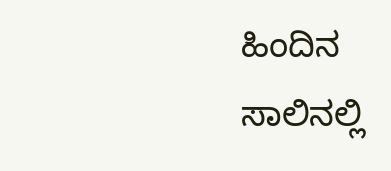ಹಿಂದಿನ ಸಾಲಿನಲ್ಲಿ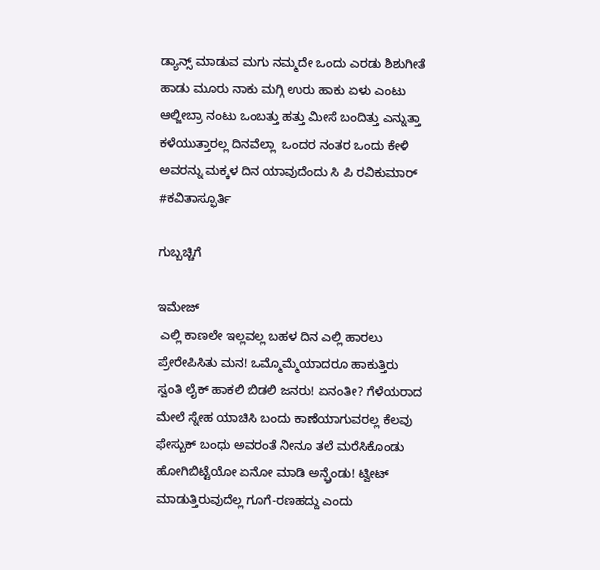ಡ್ಯಾನ್ಸ್ ಮಾಡುವ ಮಗು ನಮ್ಮದೇ ಒಂದು ಎರಡು ಶಿಶುಗೀತೆ ಹಾಡು ಮೂರು ನಾಕು ಮಗ್ಗಿ ಉರು ಹಾಕು ಏಳು ಎಂಟು ಆಲ್ಜೀಬ್ರಾ ನಂಟು ಒಂಬತ್ತು ಹತ್ತು ಮೀಸೆ ಬಂದಿತ್ತು ಎನ್ನುತ್ತಾ ಕಳೆಯುತ್ತಾರಲ್ಲ ದಿನವೆಲ್ಲಾ  ಒಂದರ ನಂತರ ಒಂದು ಕೇಳಿ ಅವರನ್ನು ಮಕ್ಕಳ ದಿನ ಯಾವುದೆಂದು ಸಿ ಪಿ ರವಿಕುಮಾರ್ #ಕವಿತಾಸ್ಫೂರ್ತಿ

ಗುಬ್ಬಚ್ಚಿಗೆ

ಇಮೇಜ್
 ಎಲ್ಲಿ ಕಾಣಲೇ ಇಲ್ಲವಲ್ಲ ಬಹಳ ದಿನ ಎಲ್ಲಿ ಹಾರಲು ಪ್ರೇರೇಪಿಸಿತು ಮನ! ಒಮ್ಮೊಮ್ಮೆಯಾದರೂ ಹಾಕುತ್ತಿರು ಸ್ವಂತಿ ಲೈಕ್ ಹಾಕಲಿ ಬಿಡಲಿ ಜನರು! ಏನಂತೀ? ಗೆಳೆಯರಾದ ಮೇಲೆ ಸ್ನೇಹ ಯಾಚಿಸಿ ಬಂದು ಕಾಣೆಯಾಗುವರಲ್ಲ ಕೆಲವು ಫೇಸ್ಬುಕ್ ಬಂಧು ಅವರಂತೆ ನೀನೂ ತಲೆ ಮರೆಸಿಕೊಂಡು ಹೋಗಿಬಿಟ್ಟೆಯೋ ಏನೋ ಮಾಡಿ ಅನ್ಫ್ರೆಂಡು! ಟ್ವೀಟ್ ಮಾಡುತ್ತಿರುವುದೆಲ್ಲ ಗೂಗೆ-ರಣಹದ್ದು ಎಂದು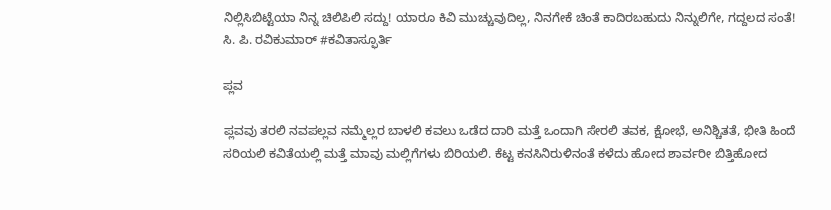ನಿಲ್ಲಿಸಿಬಿಟ್ಟೆಯಾ ನಿನ್ನ ಚಿಲಿಪಿಲಿ ಸದ್ದು! ಯಾರೂ ಕಿವಿ ಮುಚ್ಚುವುದಿಲ್ಲ, ನಿನಗೇಕೆ ಚಿಂತೆ ಕಾದಿರಬಹುದು ನಿನ್ನುಲಿಗೇ, ಗದ್ದಲದ ಸಂತೆ! ಸಿ. ಪಿ. ರವಿಕುಮಾರ್ #ಕವಿತಾಸ್ಫೂರ್ತಿ

ಪ್ಲವ

ಪ್ಲವವು ತರಲಿ ನವಪಲ್ಲವ ನಮ್ಮೆಲ್ಲರ ಬಾಳಲಿ ಕವಲು ಒಡೆದ ದಾರಿ ಮತ್ತೆ ಒಂದಾಗಿ ಸೇರಲಿ ತವಕ, ಕ್ಷೋಭೆ, ಅನಿಶ್ಚಿತತೆ, ಭೀತಿ ಹಿಂದೆ ಸರಿಯಲಿ ಕವಿತೆಯಲ್ಲಿ ಮತ್ತೆ ಮಾವು ಮಲ್ಲಿಗೆಗಳು ಬಿರಿಯಲಿ. ಕೆಟ್ಟ ಕನಸಿನಿರುಳಿನಂತೆ ಕಳೆದು ಹೋದ ಶಾರ್ವರೀ ಬಿತ್ತಿಹೋದ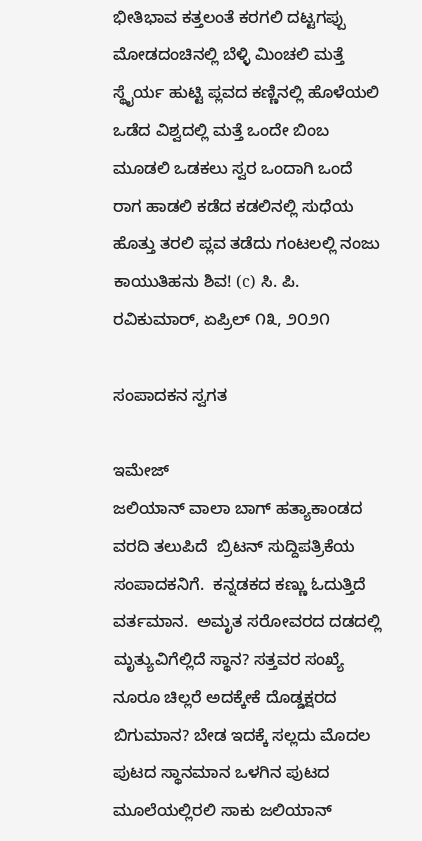ಭೀತಿಭಾವ ಕತ್ತಲಂತೆ ಕರಗಲಿ ದಟ್ಟಗಪ್ಪು ಮೋಡದಂಚಿನಲ್ಲಿ ಬೆಳ್ಳಿ ಮಿಂಚಲಿ ಮತ್ತೆ ಸ್ಥೈರ್ಯ ಹುಟ್ಟಿ ಪ್ಲವದ ಕಣ್ಣಿನಲ್ಲಿ ಹೊಳೆಯಲಿ ಒಡೆದ ವಿಶ್ವದಲ್ಲಿ ಮತ್ತೆ ಒಂದೇ ಬಿಂಬ ಮೂಡಲಿ ಒಡಕಲು ಸ್ವರ ಒಂದಾಗಿ ಒಂದೆ ರಾಗ ಹಾಡಲಿ ಕಡೆದ ಕಡಲಿನಲ್ಲಿ ಸುಧೆಯ ಹೊತ್ತು ತರಲಿ ಪ್ಲವ ತಡೆದು ಗಂಟಲಲ್ಲಿ ನಂಜು ಕಾಯುತಿಹನು ಶಿವ! (c) ಸಿ. ಪಿ. ರವಿಕುಮಾರ್, ಏಪ್ರಿಲ್ ೧೩, ೨೦೨೧

ಸಂಪಾದಕನ ಸ್ವಗತ

ಇಮೇಜ್
ಜಲಿಯಾನ್ ವಾಲಾ ಬಾಗ್ ಹತ್ಯಾಕಾಂಡದ  ವರದಿ ತಲುಪಿದೆ  ಬ್ರಿಟನ್ ಸುದ್ದಿಪತ್ರಿಕೆಯ ಸಂಪಾದಕನಿಗೆ.  ಕನ್ನಡಕದ ಕಣ್ಣು ಓದುತ್ತಿದೆ ವರ್ತಮಾನ.  ಅಮೃತ ಸರೋವರದ ದಡದಲ್ಲಿ ಮೃತ್ಯುವಿಗೆಲ್ಲಿದೆ ಸ್ಥಾನ? ಸತ್ತವರ ಸಂಖ್ಯೆ ನೂರೂ ಚಿಲ್ಲರೆ ಅದಕ್ಕೇಕೆ ದೊಡ್ಡಕ್ಷರದ ಬಿಗುಮಾನ? ಬೇಡ ಇದಕ್ಕೆ ಸಲ್ಲದು ಮೊದಲ ಪುಟದ ಸ್ಥಾನಮಾನ ಒಳಗಿನ ಪುಟದ ಮೂಲೆಯಲ್ಲಿರಲಿ ಸಾಕು ಜಲಿಯಾನ್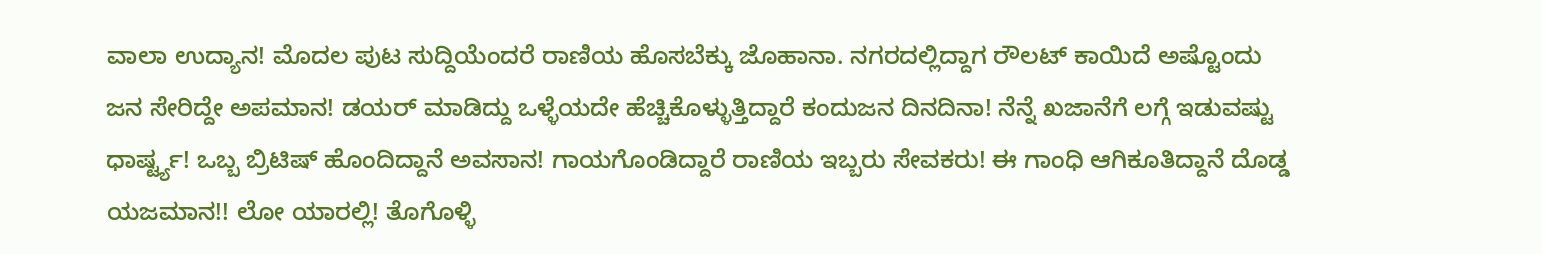ವಾಲಾ ಉದ್ಯಾನ! ಮೊದಲ ಪುಟ ಸುದ್ದಿಯೆಂದರೆ ರಾಣಿಯ ಹೊಸಬೆಕ್ಕು ಜೊಹಾನಾ. ನಗರದಲ್ಲಿದ್ದಾಗ ರೌಲಟ್ ಕಾಯಿದೆ ಅಷ್ಟೊಂದು ಜನ ಸೇರಿದ್ದೇ ಅಪಮಾನ! ಡಯರ್ ಮಾಡಿದ್ದು ಒಳ್ಳೆಯದೇ ಹೆಚ್ಚಿಕೊಳ್ಳುತ್ತಿದ್ದಾರೆ ಕಂದುಜನ ದಿನದಿನಾ! ನೆನ್ನೆ ಖಜಾನೆಗೆ ಲಗ್ಗೆ ಇಡುವಷ್ಟು ಧಾರ್ಷ್ಟ್ಯ! ಒಬ್ಬ ಬ್ರಿಟಿಷ್ ಹೊಂದಿದ್ದಾನೆ ಅವಸಾನ! ಗಾಯಗೊಂಡಿದ್ದಾರೆ ರಾಣಿಯ ಇಬ್ಬರು ಸೇವಕರು! ಈ ಗಾಂಧಿ ಆಗಿಕೂತಿದ್ದಾನೆ ದೊಡ್ಡ ಯಜಮಾನ!! ಲೋ ಯಾರಲ್ಲಿ! ತೊಗೊಳ್ಳಿ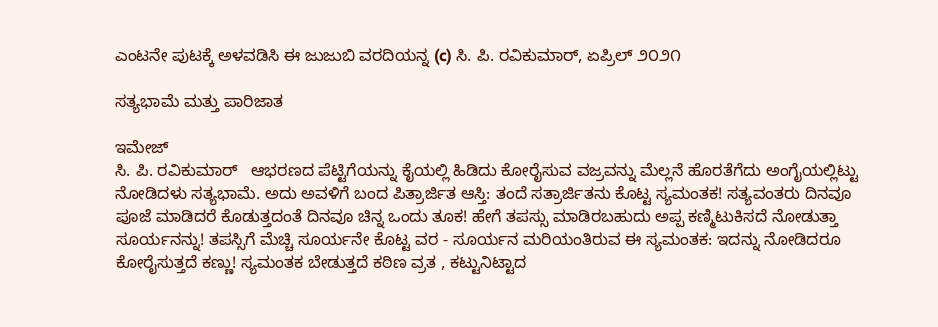ಎಂಟನೇ ಪುಟಕ್ಕೆ ಅಳವಡಿಸಿ ಈ ಜುಜುಬಿ ವರದಿಯನ್ನ (c) ಸಿ. ಪಿ. ರವಿಕುಮಾರ್, ಏಪ್ರಿಲ್ ೨೦೨೧

ಸತ್ಯಭಾಮೆ ಮತ್ತು ಪಾರಿಜಾತ

ಇಮೇಜ್
ಸಿ. ಪಿ. ರವಿಕುಮಾರ್   ಆಭರಣದ ಪೆಟ್ಟಿಗೆಯನ್ನು ಕೈಯಲ್ಲಿ ಹಿಡಿದು ಕೋರೈಸುವ ವಜ್ರವನ್ನು ಮೆಲ್ಲನೆ ಹೊರತೆಗೆದು ಅಂಗೈಯಲ್ಲಿಟ್ಟು ನೋಡಿದಳು ಸತ್ಯಭಾಮೆ. ಅದು ಅವಳಿಗೆ ಬಂದ ಪಿತ್ರಾರ್ಜಿತ ಆಸ್ತಿ: ತಂದೆ ಸತ್ರಾರ್ಜಿತನು ಕೊಟ್ಟ ಸ್ಯಮಂತಕ! ಸತ್ಯವಂತರು ದಿನವೂ ಪೂಜೆ ಮಾಡಿದರೆ ಕೊಡುತ್ತದಂತೆ ದಿನವೂ ಚಿನ್ನ ಒಂದು ತೂಕ! ಹೇಗೆ ತಪಸ್ಸು ಮಾಡಿರಬಹುದು ಅಪ್ಪ ಕಣ್ಮಿಟುಕಿಸದೆ ನೋಡುತ್ತಾ ಸೂರ್ಯನನ್ನು! ತಪಸ್ಸಿಗೆ ಮೆಚ್ಚಿ ಸೂರ್ಯನೇ ಕೊಟ್ಟ ವರ - ಸೂರ್ಯನ ಮರಿಯಂತಿರುವ ಈ ಸ್ಯಮಂತಕ: ಇದನ್ನು ನೋಡಿದರೂ ಕೋರೈಸುತ್ತದೆ ಕಣ್ಣು! ಸ್ಯಮಂತಕ ಬೇಡುತ್ತದೆ ಕಠಿಣ ವ್ರತ , ಕಟ್ಟುನಿಟ್ಟಾದ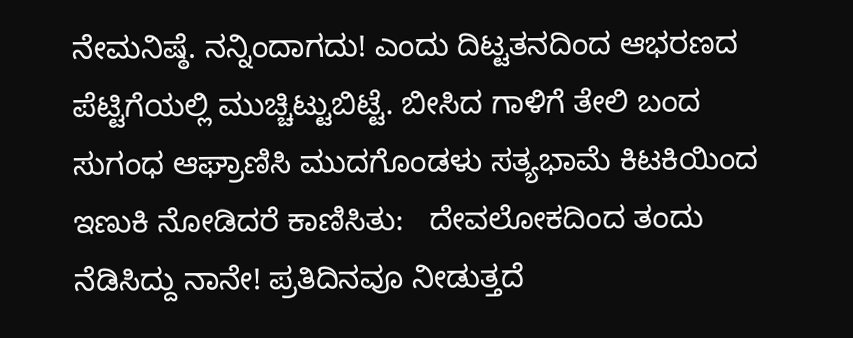ನೇಮನಿಷ್ಠೆ. ನನ್ನಿಂದಾಗದು! ಎಂದು ದಿಟ್ಟತನದಿಂದ ಆಭರಣದ ಪೆಟ್ಟಿಗೆಯಲ್ಲಿ ಮುಚ್ಚಿಟ್ಟುಬಿಟ್ಟೆ. ಬೀಸಿದ ಗಾಳಿಗೆ ತೇಲಿ ಬಂದ ಸುಗಂಧ ಆಘ್ರಾಣಿಸಿ ಮುದಗೊಂಡಳು ಸತ್ಯಭಾಮೆ ಕಿಟಕಿಯಿಂದ ಇಣುಕಿ ನೋಡಿದರೆ ಕಾಣಿಸಿತು:   ದೇವಲೋಕದಿಂದ ತಂದು ನೆಡಿಸಿದ್ದು ನಾನೇ! ಪ್ರತಿದಿನವೂ ನೀಡುತ್ತದೆ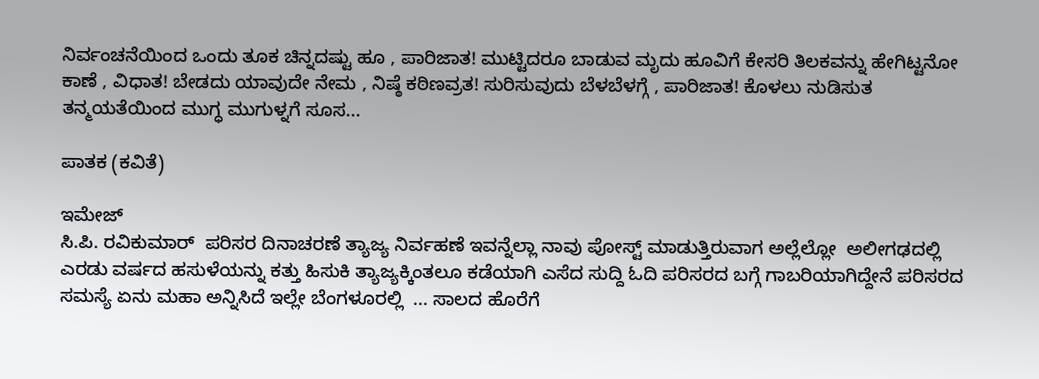ನಿರ್ವಂಚನೆಯಿಂದ ಒಂದು ತೂಕ ಚಿನ್ನದಷ್ಟು ಹೂ , ಪಾರಿಜಾತ! ಮುಟ್ಟಿದರೂ ಬಾಡುವ ಮೃದು ಹೂವಿಗೆ ಕೇಸರಿ ತಿಲಕವನ್ನು ಹೇಗಿಟ್ಟನೋ ಕಾಣೆ , ವಿಧಾತ! ಬೇಡದು ಯಾವುದೇ ನೇಮ , ನಿಷ್ಠೆ ಕಠಿಣವ್ರತ! ಸುರಿಸುವುದು ಬೆಳಬೆಳಗ್ಗೆ , ಪಾರಿಜಾತ! ಕೊಳಲು ನುಡಿಸುತ ತನ್ಮಯತೆಯಿಂದ ಮುಗ್ಧ ಮುಗುಳ್ನಗೆ ಸೂಸ...

ಪಾತಕ (ಕವಿತೆ)

ಇಮೇಜ್
ಸಿ.ಪಿ. ರವಿಕುಮಾರ್  ಪರಿಸರ ದಿನಾಚರಣೆ ತ್ಯಾಜ್ಯ ನಿರ್ವಹಣೆ ಇವನ್ನೆಲ್ಲಾ ನಾವು ಪೋಸ್ಟ್ ಮಾಡುತ್ತಿರುವಾಗ ಅಲ್ಲೆಲ್ಲೋ  ಅಲೀಗಢದಲ್ಲಿ ಎರಡು ವರ್ಷದ ಹಸುಳೆಯನ್ನು ಕತ್ತು ಹಿಸುಕಿ ತ್ಯಾಜ್ಯಕ್ಕಿಂತಲೂ ಕಡೆಯಾಗಿ ಎಸೆದ ಸುದ್ದಿ ಓದಿ ಪರಿಸರದ ಬಗ್ಗೆ ಗಾಬರಿಯಾಗಿದ್ದೇನೆ ಪರಿಸರದ ಸಮಸ್ಯೆ ಏನು ಮಹಾ ಅನ್ನಿಸಿದೆ ಇಲ್ಲೇ ಬೆಂಗಳೂರಲ್ಲಿ  ... ಸಾಲದ ಹೊರೆಗೆ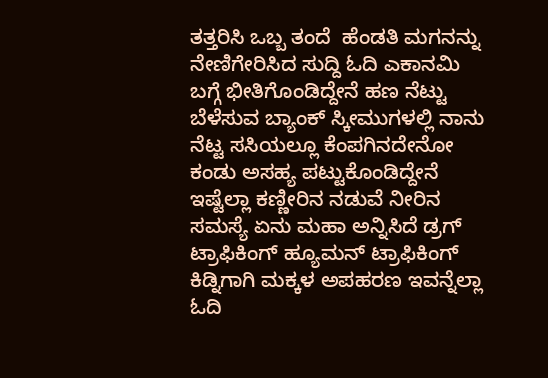ತತ್ತರಿಸಿ ಒಬ್ಬ ತಂದೆ  ಹೆಂಡತಿ ಮಗನನ್ನು ನೇಣಿಗೇರಿಸಿದ ಸುದ್ದಿ ಓದಿ ಎಕಾನಮಿ ಬಗ್ಗೆ ಭೀತಿಗೊಂಡಿದ್ದೇನೆ ಹಣ ನೆಟ್ಟು ಬೆಳೆಸುವ ಬ್ಯಾಂಕ್ ಸ್ಕೀಮುಗಳಲ್ಲಿ ನಾನು ನೆಟ್ಟ ಸಸಿಯಲ್ಲೂ ಕೆಂಪಗಿನದೇನೋ ಕಂಡು ಅಸಹ್ಯ ಪಟ್ಟುಕೊಂಡಿದ್ದೇನೆ ಇಷ್ಟೆಲ್ಲಾ ಕಣ್ಣೀರಿನ ನಡುವೆ ನೀರಿನ ಸಮಸ್ಯೆ ಏನು ಮಹಾ ಅನ್ನಿಸಿದೆ ಡ್ರಗ್ ಟ್ರಾಫಿಕಿಂಗ್ ಹ್ಯೂಮನ್ ಟ್ರಾಫಿಕಿಂಗ್ ಕಿಡ್ನಿಗಾಗಿ ಮಕ್ಕಳ ಅಪಹರಣ ಇವನ್ನೆಲ್ಲಾ ಓದಿ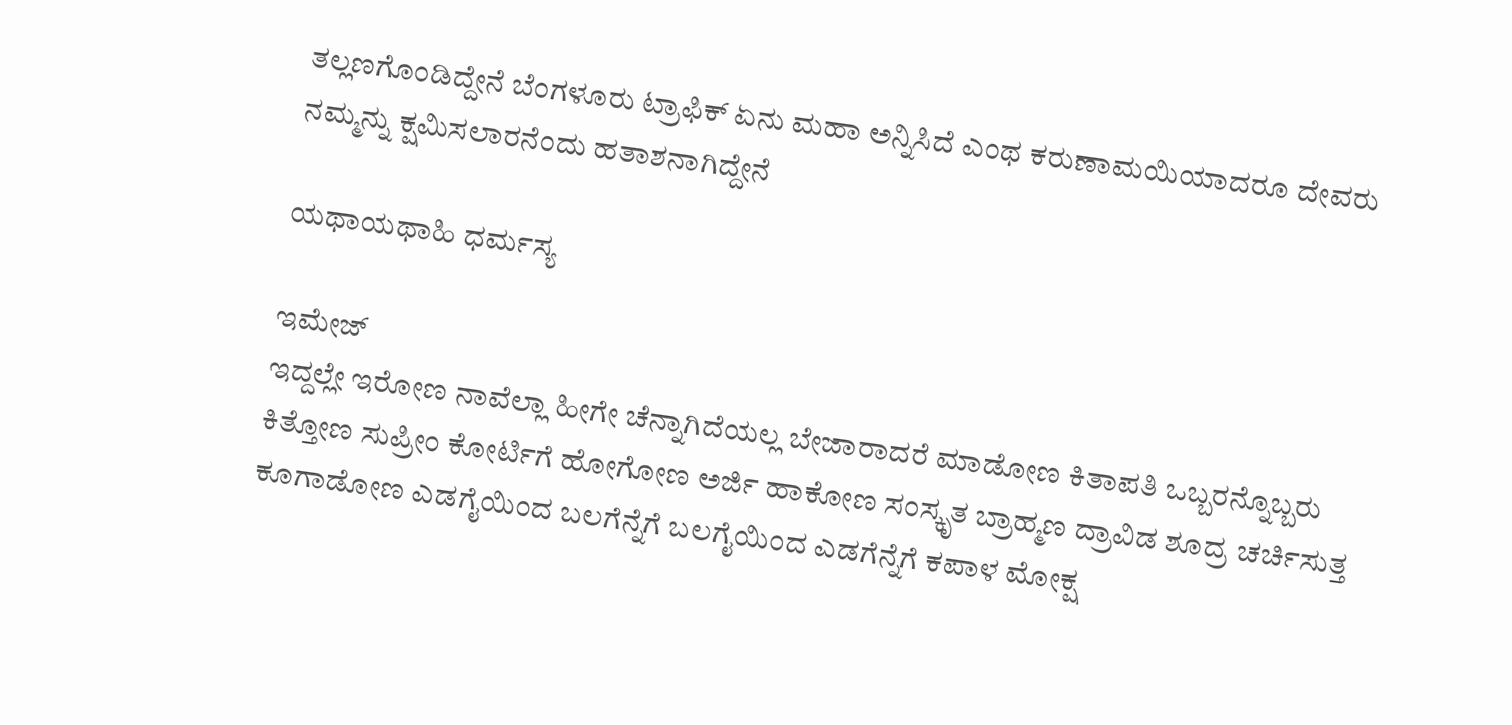ತಲ್ಲಣಗೊಂಡಿದ್ದೇನೆ ಬೆಂಗಳೂರು ಟ್ರಾಫಿಕ್ ಏನು ಮಹಾ ಅನ್ನಿಸಿದೆ ಎಂಥ ಕರುಣಾಮಯಿಯಾದರೂ ದೇವರು ನಮ್ಮನ್ನು ಕ್ಷಮಿಸಲಾರನೆಂದು ಹತಾಶನಾಗಿದ್ದೇನೆ

ಯಥಾಯಥಾಹಿ ಧರ್ಮಸ್ಯ

ಇಮೇಜ್
ಇದ್ದಲ್ಲೇ ಇರೋಣ ನಾವೆಲ್ಲಾ ಹೀಗೇ ಚೆನ್ನಾಗಿದೆಯಲ್ಲ ಬೇಜಾರಾದರೆ ಮಾಡೋಣ ಕಿತಾಪತಿ ಒಬ್ಬರನ್ನೊಬ್ಬರು ಕಿತ್ತೋಣ ಸುಪ್ರೀಂ ಕೋರ್ಟಿಗೆ ಹೋಗೋಣ ಅರ್ಜಿ ಹಾಕೋಣ ಸಂಸ್ಕೃತ ಬ್ರಾಹ್ಮಣ ದ್ರಾವಿಡ ಶೂದ್ರ ಚರ್ಚಿಸುತ್ತ ಕೂಗಾಡೋಣ ಎಡಗೈಯಿಂದ ಬಲಗೆನ್ನೆಗೆ ಬಲಗೈಯಿಂದ ಎಡಗೆನ್ನೆಗೆ ಕಪಾಳ ಮೋಕ್ಷ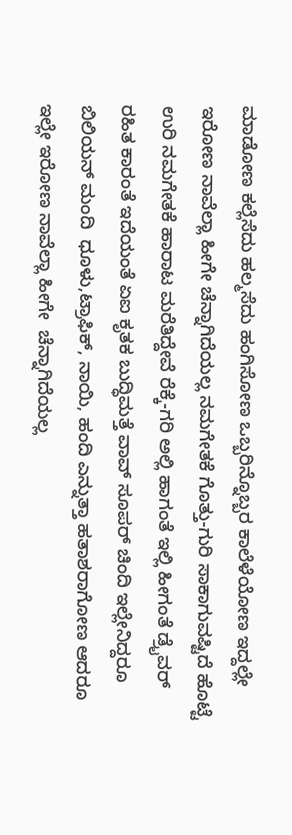ಮಾಡೋಣ ಕಲ್ಲೆಸೆದು ಹಲ್ಮಸೆದು ಹಂಗಿಸೋಣ ಒಬ್ಬರಿನ್ನೊಬ್ಬರ ಕಾಲೆಳೆಯೋಣ ಇದ್ದಲ್ಲೇ ಇರೋಣ ನಾವೆಲ್ಲಾ ಹೀಗೇ ಚೆನ್ನಾಗಿದೆಯಲ್ಲ ನಮಗೇತಕೆ ಗೊತ್ತು-ಗುರಿ ಸಾಕಾಗುವಷ್ಟಿದೆ ಹೊಟ್ಟೆ ಉರಿ ನಮಗೇತಕೆ ಹಾರಾಟ ಮರೆತಿದ್ದೇವೆ ರೆಕ್ಕೆ-ಗರಿ ಅಲ್ಲಿ ಹಾಗಂತೆ ಇಲ್ಲಿ ಹೀಗಂತೆ ಡ್ರೈವರ್ ರಹಿತ ಕಾರಂತೆ ಇದೆಯಂತೆ ಏಐ ಕೃತಕ ಬುದ್ಧಿಮತ್ತೆ ವಾವ್ ಸೂಪರ್ ಚಿಂದಿ ಇಲ್ಲೇನಿದ್ದರೂ ಬಿಲಿಯನ್ ಮಂದಿ  ಧೂಳು,ಟ್ರಾಫಿಕ್, ನಾಯಿ, ಹಂದಿ ಎನ್ನುತ್ತಾ ಹತಾಶರಾಗೋಣ ಆದರೂ ಇಲ್ಲೇ ಇರೋಣ ನಾವೆಲ್ಲಾ ಹೀಗೇ  ಚೆನ್ನಾಗಿದೆಯಲ್ಲ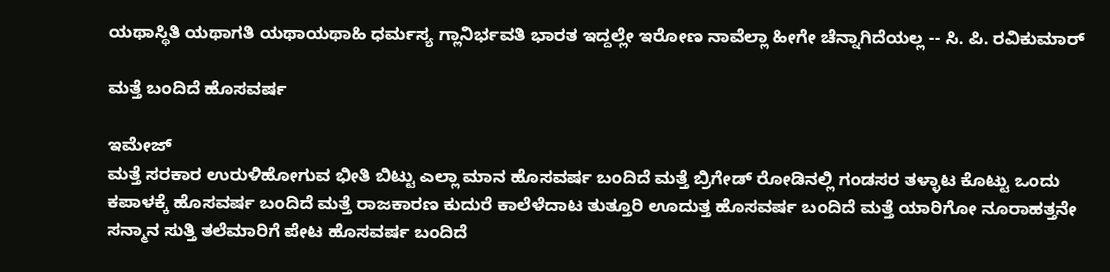ಯಥಾಸ್ಥಿತಿ ಯಥಾಗತಿ ಯಥಾಯಥಾಹಿ ಧರ್ಮಸ್ಯ ಗ್ಲಾನಿರ್ಭವತಿ ಭಾರತ ಇದ್ದಲ್ಲೇ ಇರೋಣ ನಾವೆಲ್ಲಾ ಹೀಗೇ ಚೆನ್ನಾಗಿದೆಯಲ್ಲ -- ಸಿ. ಪಿ. ರವಿಕುಮಾರ್

ಮತ್ತೆ ಬಂದಿದೆ ಹೊಸವರ್ಷ

ಇಮೇಜ್
ಮತ್ತೆ ಸರಕಾರ ಉರುಳಿಹೋಗುವ ಭೀತಿ ಬಿಟ್ಟು ಎಲ್ಲಾ ಮಾನ ಹೊಸವರ್ಷ ಬಂದಿದೆ ಮತ್ತೆ ಬ್ರಿಗೇಡ್ ರೋಡಿನಲ್ಲಿ ಗಂಡಸರ ತಳ್ಳಾಟ ಕೊಟ್ಟು ಒಂದು ಕಪಾಳಕ್ಕೆ ಹೊಸವರ್ಷ ಬಂದಿದೆ ಮತ್ತೆ ರಾಜಕಾರಣ ಕುದುರೆ ಕಾಲೆಳೆದಾಟ ತುತ್ತೂರಿ ಊದುತ್ತ ಹೊಸವರ್ಷ ಬಂದಿದೆ ಮತ್ತೆ ಯಾರಿಗೋ ನೂರಾಹತ್ತನೇ ಸನ್ಮಾನ ಸುತ್ತಿ ತಲೆಮಾರಿಗೆ ಪೇಟ ಹೊಸವರ್ಷ ಬಂದಿದೆ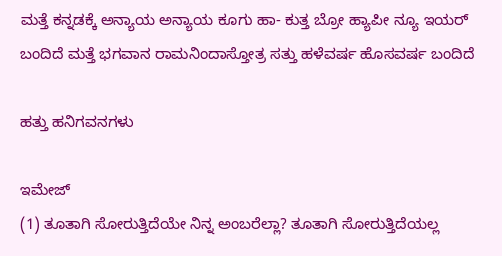ಮತ್ತೆ ಕನ್ನಡಕ್ಕೆ ಅನ್ಯಾಯ ಅನ್ಯಾಯ ಕೂಗು ಹಾ- ಕುತ್ತ ಬ್ರೋ ಹ್ಯಾಪೀ ನ್ಯೂ ಇಯರ್ ಬಂದಿದೆ ಮತ್ತೆ ಭಗವಾನ ರಾಮನಿಂದಾಸ್ತೋತ್ರ ಸತ್ತು ಹಳೆವರ್ಷ ಹೊಸವರ್ಷ ಬಂದಿದೆ

ಹತ್ತು ಹನಿಗವನಗಳು

ಇಮೇಜ್
(1) ತೂತಾಗಿ ಸೋರುತ್ತಿದೆಯೇ ನಿನ್ನ ಅಂಬರೆಲ್ಲಾ? ತೂತಾಗಿ ಸೋರುತ್ತಿದೆಯಲ್ಲ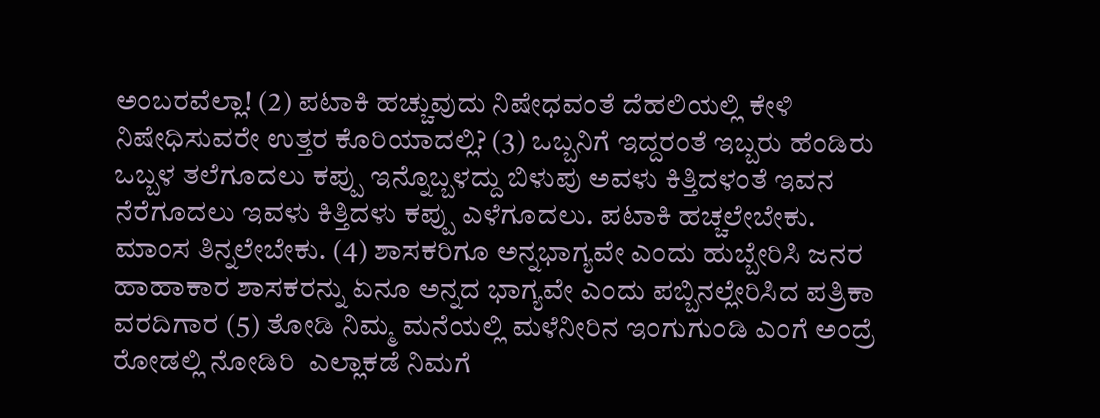ಅಂಬರವೆಲ್ಲಾ! (2) ಪಟಾಕಿ ಹಚ್ಚುವುದು ನಿಷೇಧವಂತೆ ದೆಹಲಿಯಲ್ಲಿ ಕೇಳಿ ನಿಷೇಧಿಸುವರೇ ಉತ್ತರ ಕೊರಿಯಾದಲ್ಲಿ? (3) ಒಬ್ಬನಿಗೆ ಇದ್ದರಂತೆ ಇಬ್ಬರು ಹೆಂಡಿರು ಒಬ್ಬಳ ತಲೆಗೂದಲು ಕಪ್ಪು ಇನ್ನೊಬ್ಬಳದ್ದು ಬಿಳುಪು ಅವಳು ಕಿತ್ತಿದಳಂತೆ ಇವನ ನೆರೆಗೂದಲು ಇವಳು ಕಿತ್ತಿದಳು ಕಪ್ಪು ಎಳೆಗೂದಲು. ಪಟಾಕಿ ಹಚ್ಚಲೇಬೇಕು. ಮಾಂಸ ತಿನ್ನಲೇಬೇಕು. (4) ಶಾಸಕರಿಗೂ ಅನ್ನಭಾಗ್ಯವೇ ಎಂದು ಹುಬ್ಬೇರಿಸಿ ಜನರ ಹಾಹಾಕಾರ ಶಾಸಕರನ್ನು ಏನೂ ಅನ್ನದ ಭಾಗ್ಯವೇ ಎಂದು ಪಬ್ಬಿನಲ್ಲೇರಿಸಿದ ಪತ್ರಿಕಾ ವರದಿಗಾರ (5) ತೋಡಿ ನಿಮ್ಮ ಮನೆಯಲ್ಲಿ ಮಳೆನೀರಿನ ಇಂಗುಗುಂಡಿ ಎಂಗೆ ಅಂದ್ರೆ ರೋಡಲ್ಲಿ ನೋಡಿರಿ  ಎಲ್ಲಾಕಡೆ ನಿಮಗೆ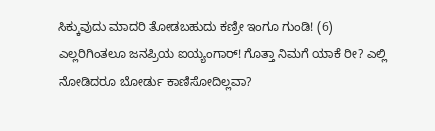ಸಿಕ್ಕುವುದು ಮಾದರಿ ತೋಡಬಹುದು ಕಣ್ರೀ ಇಂಗೂ ಗುಂಡಿ! (6) ಎಲ್ಲರಿಗಿಂತಲೂ ಜನಪ್ರಿಯ ಐಯ್ಯಂಗಾರ್! ಗೊತ್ತಾ ನಿಮಗೆ ಯಾಕೆ ರೀ? ಎಲ್ಲಿ ನೋಡಿದರೂ ಬೋರ್ಡು ಕಾಣಿಸೋದಿಲ್ಲವಾ?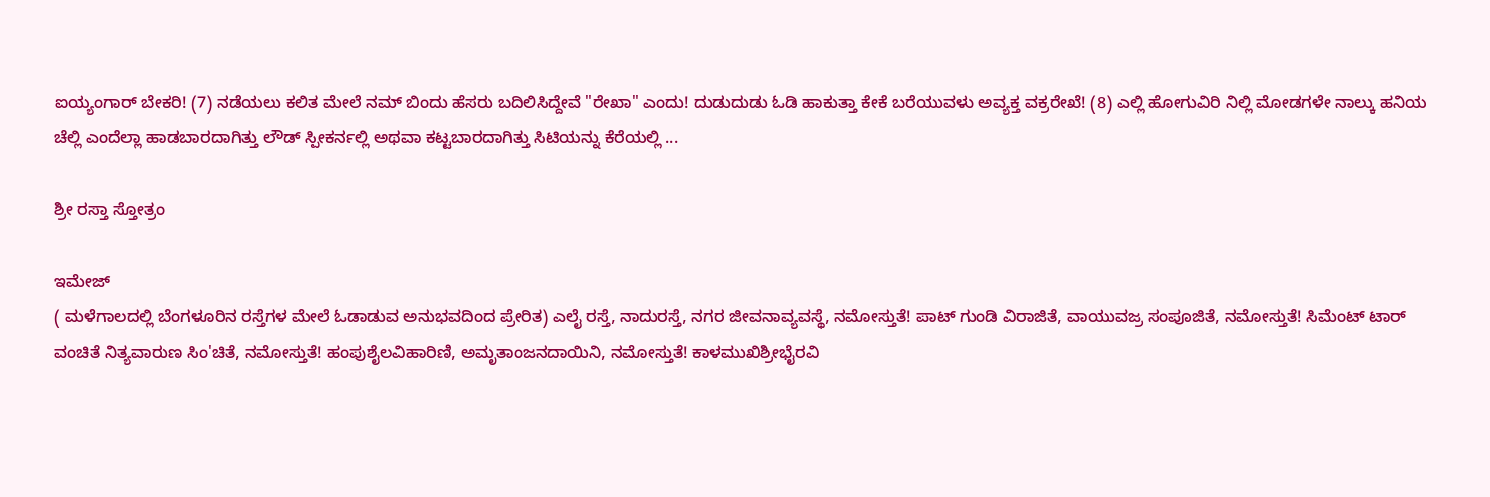ಐಯ್ಯಂಗಾರ್ ಬೇಕರಿ! (7) ನಡೆಯಲು ಕಲಿತ ಮೇಲೆ ನಮ್ ಬಿಂದು ಹೆಸರು ಬದಿಲಿಸಿದ್ದೇವೆ "ರೇಖಾ" ಎಂದು! ದುಡುದುಡು ಓಡಿ ಹಾಕುತ್ತಾ ಕೇಕೆ ಬರೆಯುವಳು ಅವ್ಯಕ್ತ ವಕ್ರರೇಖೆ! (8) ಎಲ್ಲಿ ಹೋಗುವಿರಿ ನಿಲ್ಲಿ ಮೋಡಗಳೇ ನಾಲ್ಕು ಹನಿಯ ಚೆಲ್ಲಿ ಎಂದೆಲ್ಲಾ ಹಾಡಬಾರದಾಗಿತ್ತು ಲೌಡ್ ಸ್ಪೀಕರ್ನಲ್ಲಿ ಅಥವಾ ಕಟ್ಟಬಾರದಾಗಿತ್ತು ಸಿಟಿಯನ್ನು ಕೆರೆಯಲ್ಲಿ ...

ಶ್ರೀ ರಸ್ತಾ ಸ್ತೋತ್ರಂ

ಇಮೇಜ್
( ಮಳೆಗಾಲದಲ್ಲಿ ಬೆಂಗಳೂರಿನ ರಸ್ತೆಗಳ ಮೇಲೆ ಓಡಾಡುವ ಅನುಭವದಿಂದ ಪ್ರೇರಿತ) ಎಲೈ ರಸ್ತೆ, ನಾದುರಸ್ತೆ, ನಗರ ಜೀವನಾವ್ಯವಸ್ಥೆ, ನಮೋಸ್ತುತೆ! ಪಾಟ್ ಗುಂಡಿ ವಿರಾಜಿತೆ, ವಾಯುವಜ್ರ ಸಂಪೂಜಿತೆ, ನಮೋಸ್ತುತೆ! ಸಿಮೆಂಟ್ ಟಾರ್‌ ವಂಚಿತೆ ನಿತ್ಯವಾರುಣ ಸಿಂ'ಚಿತೆ, ನಮೋಸ್ತುತೆ! ಹಂಪುಶೈಲವಿಹಾರಿಣಿ, ಅಮೃತಾಂಜನದಾಯಿನಿ, ನಮೋಸ್ತುತೆ! ಕಾಳಮುಖಿಶ್ರೀಭೈರವಿ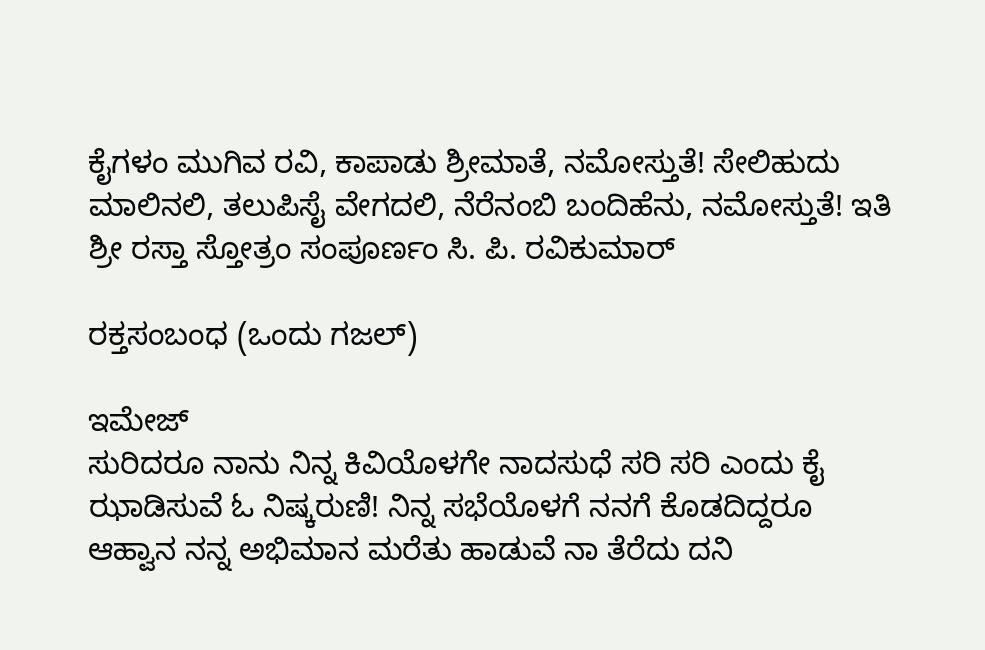ಕೈಗಳಂ ಮುಗಿವ ರವಿ, ಕಾಪಾಡು ಶ್ರೀಮಾತೆ, ನಮೋಸ್ತುತೆ! ಸೇಲಿಹುದು ಮಾಲಿನಲಿ, ತಲುಪಿಸೈ ವೇಗದಲಿ, ನೆರೆನಂಬಿ ಬಂದಿಹೆನು, ನಮೋಸ್ತುತೆ! ಇತಿ ಶ್ರೀ ರಸ್ತಾ ಸ್ತೋತ್ರಂ ಸಂಪೂರ್ಣಂ ಸಿ. ಪಿ. ರವಿಕುಮಾರ್

ರಕ್ತಸಂಬಂಧ (ಒಂದು ಗಜಲ್)

ಇಮೇಜ್
ಸುರಿದರೂ ನಾನು ನಿನ್ನ ಕಿವಿಯೊಳಗೇ ನಾದಸುಧೆ ಸರಿ ಸರಿ ಎಂದು ಕೈ ಝಾಡಿಸುವೆ ಓ ನಿಷ್ಕರುಣಿ! ನಿನ್ನ ಸಭೆಯೊಳಗೆ ನನಗೆ ಕೊಡದಿದ್ದರೂ ಆಹ್ವಾನ ನನ್ನ ಅಭಿಮಾನ ಮರೆತು ಹಾಡುವೆ ನಾ ತೆರೆದು ದನಿ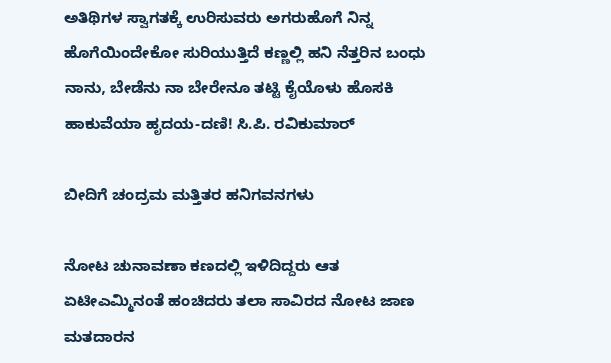ಅತಿಥಿಗಳ ಸ್ವಾಗತಕ್ಕೆ ಉರಿಸುವರು ಅಗರುಹೊಗೆ ನಿನ್ನ ಹೊಗೆಯಿಂದೇಕೋ ಸುರಿಯುತ್ತಿದೆ ಕಣ್ಣಲ್ಲಿ ಹನಿ ನೆತ್ತರಿನ ಬಂಧು ನಾನು, ಬೇಡೆನು ನಾ ಬೇರೇನೂ ತಟ್ಟಿ ಕೈಯೊಳು ಹೊಸಕಿ ಹಾಕುವೆಯಾ ಹೃದಯ-ದಣಿ! ಸಿ.ಪಿ. ರವಿಕುಮಾರ್

ಬೀದಿಗೆ ಚಂದ್ರಮ ಮತ್ತಿತರ ಹನಿಗವನಗಳು

ನೋಟ ಚುನಾವಣಾ ಕಣದಲ್ಲಿ ಇಳಿದಿದ್ದರು ಆತ ಏಟೀಎಮ್ಮಿನಂತೆ ಹಂಚಿದರು ತಲಾ ಸಾವಿರದ ನೋಟ ಜಾಣ ಮತದಾರನ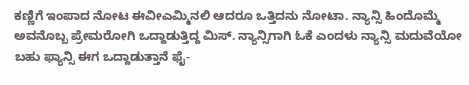ಕಣ್ಣಿಗೆ ಇಂಪಾದ ನೋಟ ಈವೀಎಮ್ಮಿನಲಿ ಆದರೂ ಒತ್ತಿದನು ನೋಟಾ. ನ್ಯಾನ್ಸಿ ಹಿಂದೊಮ್ಮೆ ಅವನೊಬ್ಬ ಪ್ರೇಮರೋಗಿ ಒದ್ದಾಡುತ್ತಿದ್ದ ಮಿಸ್. ನ್ಯಾನ್ಸಿಗಾಗಿ ಓಕೆ ಎಂದಳು ನ್ಯಾನ್ಸಿ ಮದುವೆಯೋ ಬಹು ಫ್ಯಾನ್ಸಿ ಈಗ ಒದ್ದಾಡುತ್ತಾನೆ ಫೈ-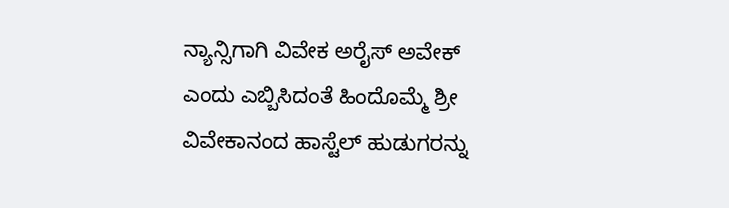ನ್ಯಾನ್ಸಿಗಾಗಿ ವಿವೇಕ ಅರೈಸ್ ಅವೇಕ್ ಎಂದು ಎಬ್ಬಿಸಿದಂತೆ ಹಿಂದೊಮ್ಮೆ ಶ್ರೀ ವಿವೇಕಾನಂದ ಹಾಸ್ಟೆಲ್ ಹುಡುಗರನ್ನು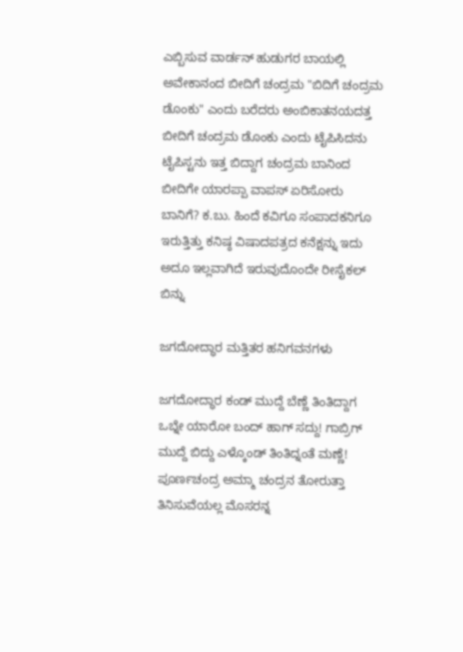ಎಬ್ಬಿಸುವ ವಾರ್ಡನ್ ಹುಡುಗರ ಬಾಯಲ್ಲಿ ಅವೇಕಾನಂದ ಬೀದಿಗೆ ಚಂದ್ರಮ "ಬಿದಿಗೆ ಚಂದ್ರಮ ಡೊಂಕು" ಎಂದು ಬರೆದರು ಅಂಬಿಕಾತನಯದತ್ತ ಬೀದಿಗೆ ಚಂದ್ರಮ ಡೊಂಕು ಎಂದು ಟೈಪಿಸಿದನು ಟೈಪಿಸ್ಟನು ಇತ್ತ ಬಿದ್ದಾಗ ಚಂದ್ರಮ ಬಾನಿಂದ ಬೀದಿಗೇ ಯಾರಪ್ಪಾ ವಾಪಸ್ ಏರಿಸೋರು ಬಾನಿಗೆ? ಕ.ಬು. ಹಿಂದೆ ಕವಿಗೂ ಸಂಪಾದಕನಿಗೂ ಇರುತ್ತಿತ್ತು ಕನಿಷ್ಠ ವಿಷಾದಪತ್ರದ ಕನೆಕ್ಷನ್ನು ಇದು ಅದೂ ಇಲ್ಲವಾಗಿದೆ ಇರುವುದೊಂದೇ ರೀಸೈಕಲ್ ಬಿನ್ನು

ಜಗದೋದ್ಧಾರ ಮತ್ತಿತರ ಹನಿಗವನಗಳು

ಜಗದೋದ್ಧಾರ ಕಂಡ್ ಮುದ್ದೆ ಬೆಣ್ಣೆ ತಿಂತಿದ್ದಾಗ ಒಬ್ನೇ ಯಾರೋ ಬಂದ್ ಹಾಗ್ ಸದ್ದು! ಗಾಬ್ರಿಗ್ ಮುದ್ದೆ ಬಿದ್ದು ಎಳ್ಕೊಂಡ್ ತಿಂತಿದ್ನಂತೆ ಮಣ್ಣೆ! ಪೂರ್ಣಚಂದ್ರ ಅಮ್ಮಾ ಚಂದ್ರನ ತೋರುತ್ತಾ ತಿನಿಸುವೆಯಲ್ಲ ಮೊಸರನ್ನ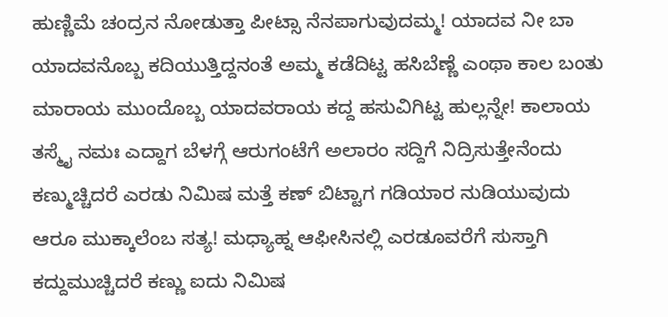ಹುಣ್ಣಿಮೆ ಚಂದ್ರನ ನೋಡುತ್ತಾ ಪೀಟ್ಸಾ ನೆನಪಾಗುವುದಮ್ಮ! ಯಾದವ ನೀ ಬಾ ಯಾದವನೊಬ್ಬ ಕದಿಯುತ್ತಿದ್ದನಂತೆ ಅಮ್ಮ ಕಡೆದಿಟ್ಟ ಹಸಿಬೆಣ್ಣೆ ಎಂಥಾ ಕಾಲ ಬಂತು ಮಾರಾಯ ಮುಂದೊಬ್ಬ ಯಾದವರಾಯ ಕದ್ದ ಹಸುವಿಗಿಟ್ಟ ಹುಲ್ಲನ್ನೇ! ಕಾಲಾಯ ತಸ್ಮೈ ನಮಃ ಎದ್ದಾಗ ಬೆಳಗ್ಗೆ ಆರುಗಂಟೆಗೆ ಅಲಾರಂ ಸದ್ದಿಗೆ ನಿದ್ರಿಸುತ್ತೇನೆಂದು ಕಣ್ಮುಚ್ಚಿದರೆ ಎರಡು ನಿಮಿಷ ಮತ್ತೆ ಕಣ್ ಬಿಟ್ಟಾಗ ಗಡಿಯಾರ ನುಡಿಯುವುದು ಆರೂ ಮುಕ್ಕಾಲೆಂಬ ಸತ್ಯ! ಮಧ್ಯಾಹ್ನ ಆಫೀಸಿನಲ್ಲಿ ಎರಡೂವರೆಗೆ ಸುಸ್ತಾಗಿ ಕದ್ದುಮುಚ್ಚಿದರೆ ಕಣ್ಣು ಐದು ನಿಮಿಷ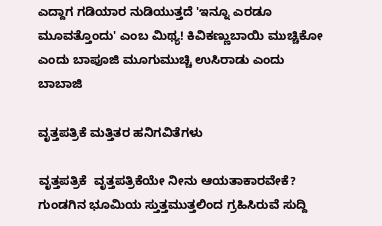ಎದ್ದಾಗ ಗಡಿಯಾರ ನುಡಿಯುತ್ತದೆ 'ಇನ್ನೂ ಎರಡೂ ಮೂವತ್ತೊಂದು' ಎಂಬ ಮಿಥ್ಯ! ಕಿವಿಕಣ್ಣುಬಾಯಿ ಮುಚ್ಚಿಕೋ ಎಂದು ಬಾಪೂಜಿ ಮೂಗುಮುಚ್ಚಿ ಉಸಿರಾಡು ಎಂದು ಬಾಬಾಜಿ

ವೃತ್ತಪತ್ರಿಕೆ ಮತ್ತಿತರ ಹನಿಗವಿತೆಗಳು

ವೃತ್ತಪತ್ರಿಕೆ  ವೃತ್ತಪತ್ರಿಕೆಯೇ ನೀನು ಆಯತಾಕಾರವೇಕೆ? ಗುಂಡಗಿನ ಭೂಮಿಯ ಸ್ತುತ್ತಮುತ್ತಲಿಂದ ಗ್ರಹಿಸಿರುವೆ ಸುದ್ದಿ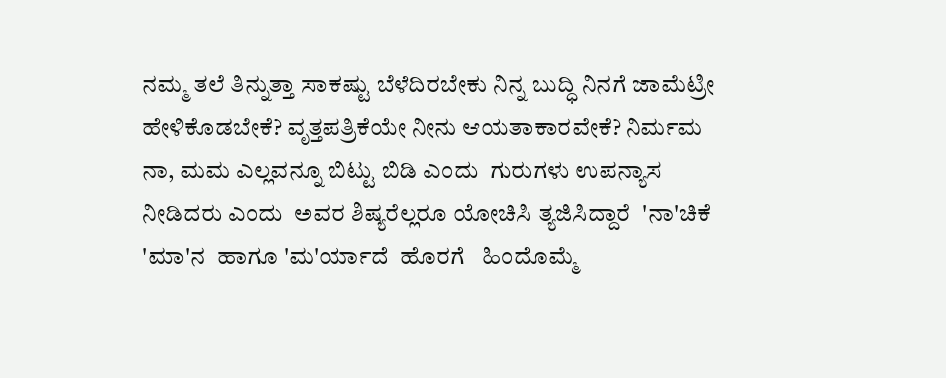ನಮ್ಮ ತಲೆ ತಿನ್ನುತ್ತಾ ಸಾಕಷ್ಟು ಬೆಳೆದಿರಬೇಕು ನಿನ್ನ ಬುದ್ಧಿ ನಿನಗೆ ಜಾಮೆಟ್ರೀ ಹೇಳಿಕೊಡಬೇಕೆ? ವೃತ್ತಪತ್ರಿಕೆಯೇ ನೀನು ಆಯತಾಕಾರವೇಕೆ? ನಿರ್ಮಮ     ನಾ, ಮಮ ಎಲ್ಲವನ್ನೂ ಬಿಟ್ಟು ಬಿಡಿ ಎಂದು  ಗುರುಗಳು ಉಪನ್ಯಾಸ ನೀಡಿದರು ಎಂದು  ಅವರ ಶಿಷ್ಯರೆಲ್ಲರೂ ಯೋಚಿಸಿ ತ್ಯಜಿಸಿದ್ದಾರೆ  'ನಾ'ಚಿಕೆ 'ಮಾ'ನ  ಹಾಗೂ 'ಮ'ರ್ಯಾದೆ  ಹೊರಗೆ   ಹಿಂದೊಮ್ಮೆ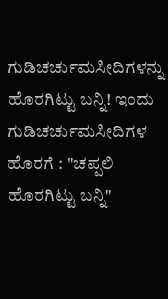ಗುಡಿಚರ್ಚುಮಸೀದಿಗಳನ್ನು  ಹೊರಗಿಟ್ಟು ಬನ್ನಿ! ಇಂದು  ಗುಡಿಚರ್ಚುಮಸೀದಿಗಳ ಹೊರಗೆ : "ಚಪ್ಪಲಿ  ಹೊರಗಿಟ್ಟು ಬನ್ನಿ"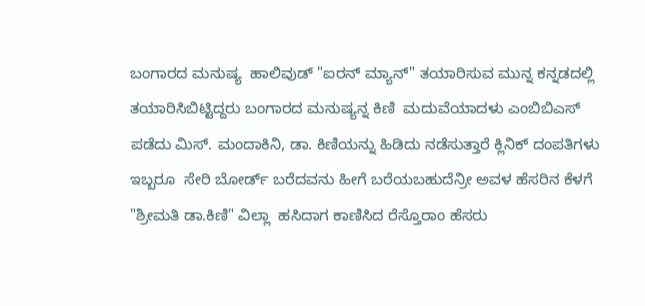ಬಂಗಾರದ ಮನುಷ್ಯ  ಹಾಲಿವುಡ್ "ಐರನ್ ಮ್ಯಾನ್" ತಯಾರಿಸುವ ಮುನ್ನ ಕನ್ನಡದಲ್ಲಿ ತಯಾರಿಸಿಬಿಟ್ಟಿದ್ದರು ಬಂಗಾರದ ಮನುಷ್ಯನ್ನ ಕಿಣಿ  ಮದುವೆಯಾದಳು ಎಂಬಿಬಿಎಸ್ ಪಡೆದು ಮಿಸ್. ಮಂದಾಕಿನಿ, ಡಾ. ಕಿಣಿಯನ್ನು ಹಿಡಿದು ನಡೆಸುತ್ತಾರೆ ಕ್ಲಿನಿಕ್ ದಂಪತಿಗಳು ಇಬ್ಬರೂ  ಸೇರಿ ಬೋರ್ಡ್ ಬರೆದವನು ಹೀಗೆ ಬರೆಯಬಹುದೆನ್ರೀ ಅವಳ ಹೆಸರಿನ ಕೆಳಗೆ  "ಶ್ರೀಮತಿ ಡಾ.ಕಿಣಿ" ವಿಲ್ಲಾ  ಹಸಿದಾಗ ಕಾಣಿಸಿದ ರೆಸ್ತೊರಾಂ ಹೆಸರು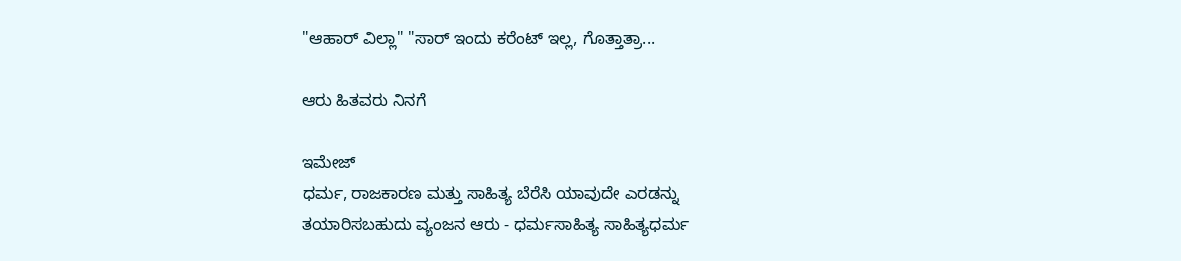"ಆಹಾರ್ ವಿಲ್ಲಾ" "ಸಾರ್ ಇಂದು ಕರೆಂಟ್ ಇಲ್ಲ, ಗೊತ್ತಾತ್ರಾ...

ಆರು ಹಿತವರು ನಿನಗೆ

ಇಮೇಜ್
ಧರ್ಮ, ರಾಜಕಾರಣ ಮತ್ತು ಸಾಹಿತ್ಯ ಬೆರೆಸಿ ಯಾವುದೇ ಎರಡನ್ನು ತಯಾರಿಸಬಹುದು ವ್ಯಂಜನ ಆರು - ಧರ್ಮಸಾಹಿತ್ಯ ಸಾಹಿತ್ಯಧರ್ಮ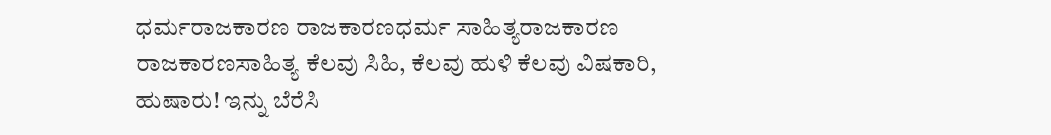ಧರ್ಮರಾಜಕಾರಣ ರಾಜಕಾರಣಧರ್ಮ ಸಾಹಿತ್ಯರಾಜಕಾರಣ ರಾಜಕಾರಣಸಾಹಿತ್ಯ ಕೆಲವು ಸಿಹಿ, ಕೆಲವು ಹುಳಿ ಕೆಲವು ವಿಷಕಾರಿ, ಹುಷಾರು! ಇನ್ನು ಬೆರೆಸಿ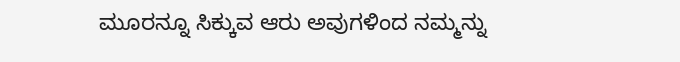ಮೂರನ್ನೂ ಸಿಕ್ಕುವ ಆರು ಅವುಗಳಿಂದ ನಮ್ಮನ್ನು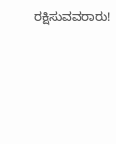ರಕ್ಷಿಸುವವರಾರು!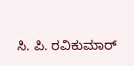ಸಿ. ಪಿ. ರವಿಕುಮಾರ್